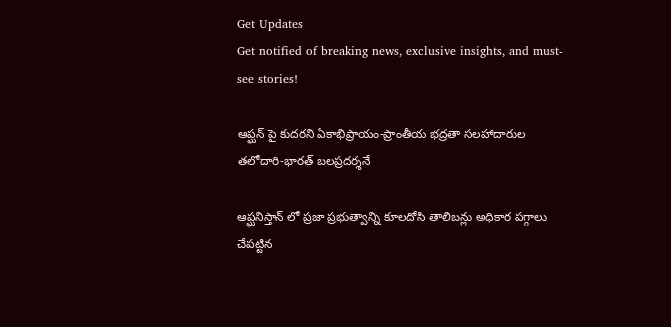Get Updates
Get notified of breaking news, exclusive insights, and must-see stories!

ఆప్ఘన్ పై కుదరని ఏకాభిప్రాయం-ప్రాంతీయ భద్రతా సలహాదారుల తలోదారి-భారత్ బలప్రదర్శనే

ఆప్ఘనిస్తాన్ లో ప్రజా ప్రభుత్వాన్ని కూలదోసి తాలిబన్లు అధికార పగ్గాలు చేపట్టిన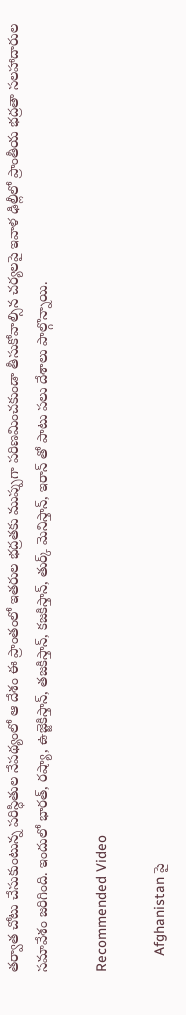తర్వాత చోటు చేసుకుంటున్న పరిస్ధితుల నేపథ్యంలో ఆ దేశం ఈ ప్రాంతంలో ఇతరుల భద్రతకు ముప్పుగా పరిణమించకుండా తీసుకోవాల్సిన చర్యలపై ఇవాళ ఢిల్లీలో ప్రాంతీయ భద్రతా సలహాదారుల సమావేశం జరిగింది. ఇందులో భారత్, రష్యా, ఉజ్జెకిస్తాన్, తజకిస్తాన్, కజకిస్తాన్, తుర్క్ మెనిస్తాన్, ఇరాన్ తో పాటు పలు దేశాలు పాల్గొన్నాయి.

Recommended Video

    Afghanistan పై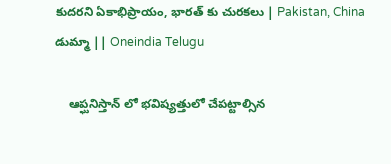కుదరని ఏకాభిప్రాయం, భారత్ కు చురకలు | Pakistan, China డుమ్మా || Oneindia Telugu

    ఆప్ఘనిస్తాన్ లో భవిష్యత్తులో చేపట్టాల్సిన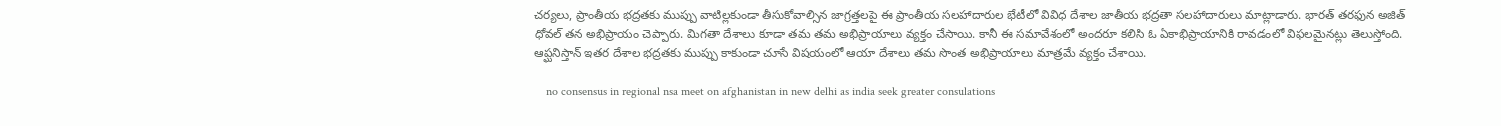చర్యలు, ప్రాంతీయ భద్రతకు ముప్పు వాటిల్లకుండా తీసుకోవాల్సిన జాగ్రత్తలపై ఈ ప్రాంతీయ సలహాదారుల భేటీలో వివిధ దేశాల జాతీయ భద్రతా సలహాదారులు మాట్లాడారు. భారత్ తరఫున అజిత్ ధోవల్ తన అభిప్రాయం చెప్పారు. మిగతా దేశాలు కూడా తమ తమ అభిప్రాయాలు వ్యక్తం చేసాయి. కానీ ఈ సమావేశంలో అందరూ కలిసి ఓ ఏకాభిప్రాయానికి రావడంలో విఫలమైనట్లు తెలుస్తోంది. ఆప్ఘనిస్తాన్ ఇతర దేశాల భద్రతకు ముప్పు కాకుండా చూసే విషయంలో ఆయా దేశాలు తమ సొంత అభిప్రాయాలు మాత్రమే వ్యక్తం చేశాయి.

    no consensus in regional nsa meet on afghanistan in new delhi as india seek greater consulations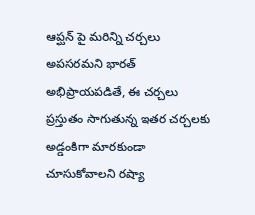ఆప్ఘన్ పై మరిన్ని చర్చలు అపసరమని భారత్ అభిప్రాయపడితే, ఈ చర్చలు ప్రస్తుతం సాగుతున్న ఇతర చర్చలకు అడ్డంకిగా మారకుండా చూసుకోవాలని రష్యా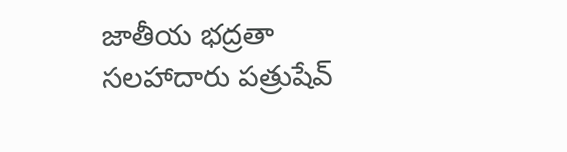జాతీయ భద్రతా సలహాదారు పత్రుషేవ్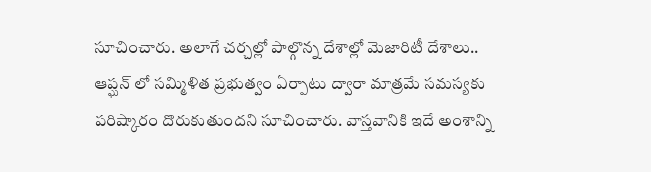సూచించారు. అలాగే చర్చల్లో పాల్గొన్న దేశాల్లో మెజారిటీ దేశాలు.. ఆప్ఘన్ లో సమ్మిళిత ప్రభుత్వం ఏర్పాటు ద్వారా మాత్రమే సమస్యకు పరిష్కారం దొరుకుతుందని సూచించారు. వాస్తవానికి ఇదే అంశాన్ని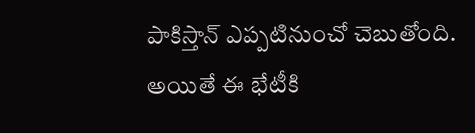పాకిస్తాన్ ఎప్పటినుంచో చెబుతోంది. అయితే ఈ భేటీకి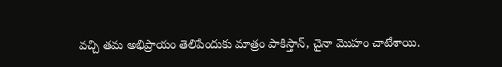వచ్చి తమ అభిప్రాయం తెలిపేందుకు మాత్రం పాకిస్తాన్, చైనా మొహం చాటేశాయి.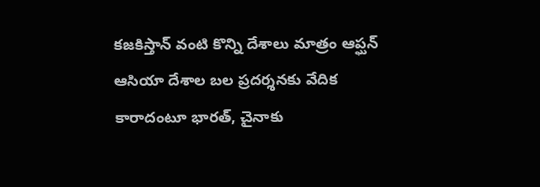కజకిస్తాన్ వంటి కొన్ని దేశాలు మాత్రం ఆప్ఘన్ ఆసియా దేశాల బల ప్రదర్శనకు వేదిక కారాదంటూ భారత్, చైనాకు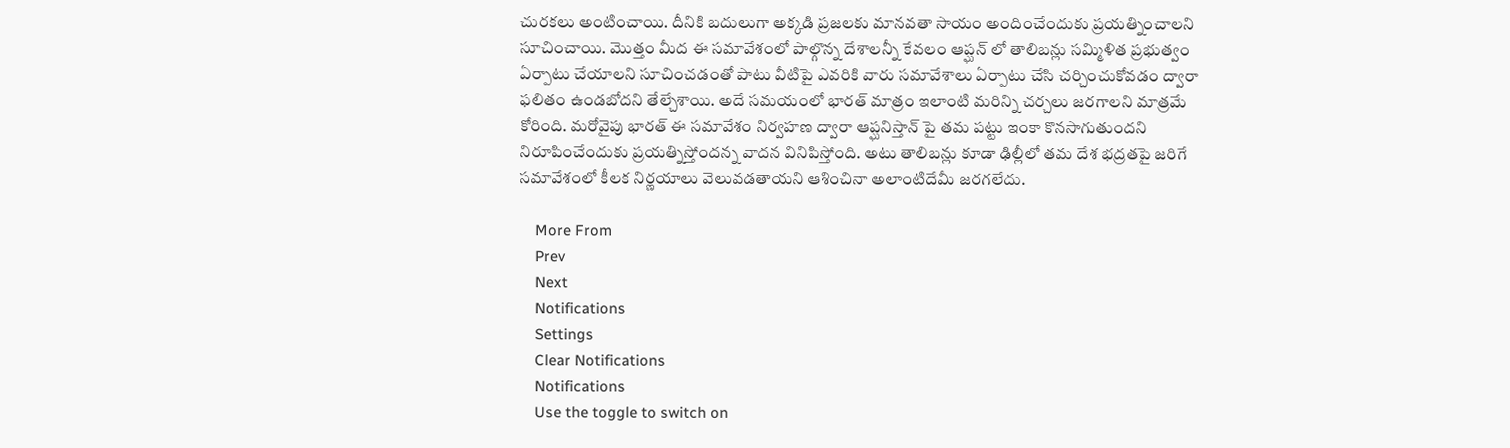చురకలు అంటించాయి. దీనికి బదులుగా అక్కడి ప్రజలకు మానవతా సాయం అందించేందుకు ప్రయత్నించాలని సూచించాయి. మొత్తం మీద ఈ సమావేశంలో పాల్గొన్న దేశాలన్నీ కేవలం ఆప్ఘన్ లో తాలిబన్లు సమ్మిళిత ప్రభుత్వం ఏర్పాటు చేయాలని సూచించడంతో పాటు వీటిపై ఎవరికి వారు సమావేశాలు ఏర్పాటు చేసి చర్చించుకోవడం ద్వారా ఫలితం ఉండబోదని తేల్చేశాయి. అదే సమయంలో భారత్ మాత్రం ఇలాంటి మరిన్ని చర్చలు జరగాలని మాత్రమే కోరింది. మరోవైపు భారత్ ఈ సమావేశం నిర్వహణ ద్వారా ఆప్ఘనిస్తాన్ పై తమ పట్టు ఇంకా కొనసాగుతుందని నిరూపించేందుకు ప్రయత్నిస్తోందన్న వాదన వినిపిస్తోంది. అటు తాలిబన్లు కూడా ఢిల్లీలో తమ దేశ భద్రతపై జరిగే సమావేశంలో కీలక నిర్ణయాలు వెలువడతాయని ఆశించినా అలాంటిదేమీ జరగలేదు.

    More From
    Prev
    Next
    Notifications
    Settings
    Clear Notifications
    Notifications
    Use the toggle to switch on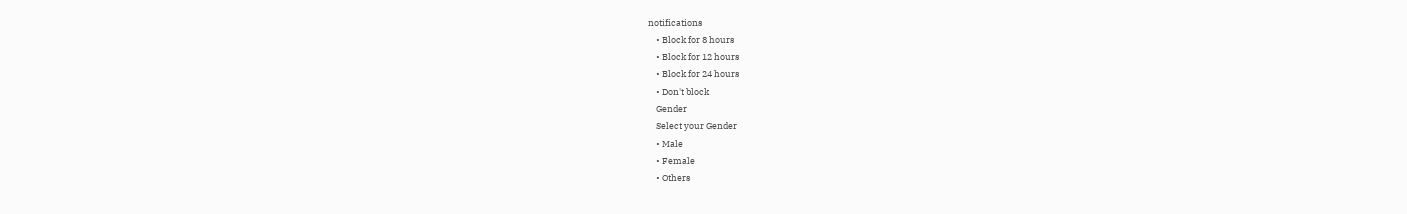notifications
    • Block for 8 hours
    • Block for 12 hours
    • Block for 24 hours
    • Don't block
    Gender
    Select your Gender
    • Male
    • Female
    • Others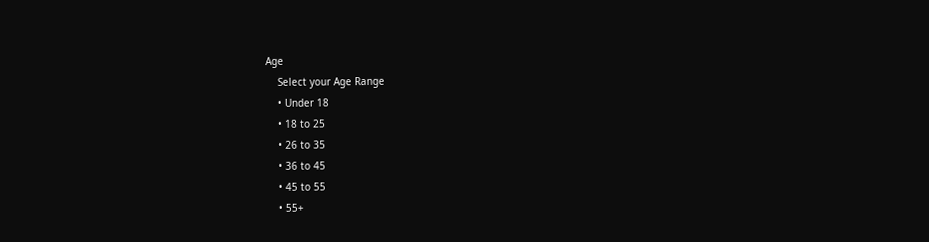Age
    Select your Age Range
    • Under 18
    • 18 to 25
    • 26 to 35
    • 36 to 45
    • 45 to 55
    • 55+